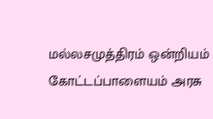மல்லசமுத்திரம் ஒன்றியம் கோட்டப்பாளையம் அரசு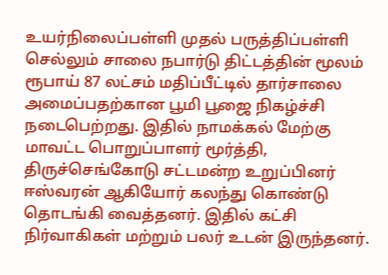உயர்நிலைப்பள்ளி முதல் பருத்திப்பள்ளி செல்லும் சாலை நபார்டு திட்டத்தின் மூலம் ரூபாய் 87 லட்சம் மதிப்பீட்டில் தார்சாலை அமைப்பதற்கான பூமி பூஜை நிகழ்ச்சி நடைபெற்றது. இதில் நாமக்கல் மேற்கு மாவட்ட பொறுப்பாளர் மூர்த்தி, திருச்செங்கோடு சட்டமன்ற உறுப்பினர் ஈஸ்வரன் ஆகியோர் கலந்து கொண்டு தொடங்கி வைத்தனர். இதில் கட்சி நிர்வாகிகள் மற்றும் பலர் உடன் இருந்தனர்.